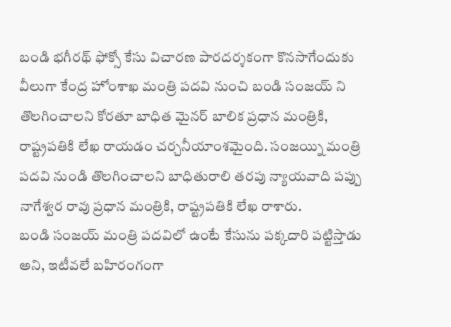బండి భగీరథ్ ఫోక్సో కేసు విచారణ పారదర్శకంగా కొనసాగేందుకు వీలుగా కేంద్ర హోంశాఖ మంత్రి పదవి నుంచి బండి సంజయ్ ని తొలగించాలని కోరతూ బాధిత మైనర్ బాలిక ప్రధాన మంత్రికి, రాష్ట్రపతికి లేఖ రాయడం చర్చనీయాంశమైంది. సంజయ్ని మంత్రి పదవి నుండి తొలగించాలని బాధితురాలి తరపు న్యాయవాది పప్పు నాగేశ్వర రావు ప్రధాన మంత్రికి, రాష్ట్రపతికి లేఖ రాశారు.
బండి సంజయ్ మంత్రి పదవిలో ఉంటే కేసును పక్కదారి పట్టిస్తాడు అని, ఇటీవలే బహిరంగంగా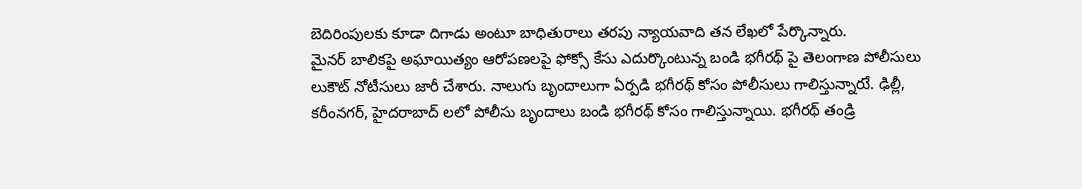బెదిరింపులకు కూడా దిగాడు అంటూ బాధితురాలు తరపు న్యాయవాది తన లేఖలో పేర్కొన్నారు.
మైనర్ బాలికపై అఘాయిత్యం ఆరోపణలపై ఫోక్సో కేసు ఎదుర్కొంటున్న బండి భగీరథ్ పై తెలంగాణ పోలీసులు లుకౌట్ నోటీసులు జారీ చేశారు. నాలుగు బృందాలుగా ఏర్పడి భగీరథ్ కోసం పోలీసులు గాలిస్తున్నారుే. ఢిల్లీ, కరీంనగర్, హైదరాబాద్ లలో పోలీసు బృందాలు బండి భగీరథ్ కోసం గాలిస్తున్నాయి. భగీరథ్ తండ్రి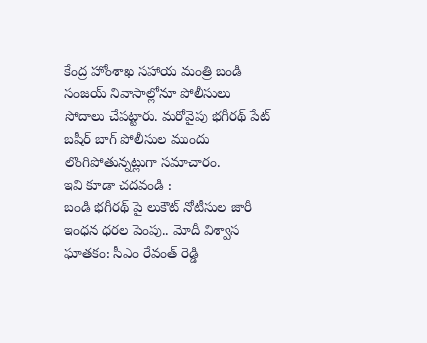కేంద్ర హోంశాఖ సహాయ మంత్రి బండి సంజయ్ నివాసాల్లోనూ పోలీసులు సోదాలు చేపట్టారు. మరోవైపు భగీరథ్ పేట్ బషీర్ బాగ్ పోలీసుల ముందు లొంగిపోతున్నట్లుగా సమాచారం.
ఇవి కూడా చదవండి :
బండి భగీరథ్ పై లుకౌట్ నోటీసుల జారీ
ఇంధన ధరల పెంపు.. మోదీ విశ్వాస ఘాతకం: సీఎం రేవంత్ రెడ్డి